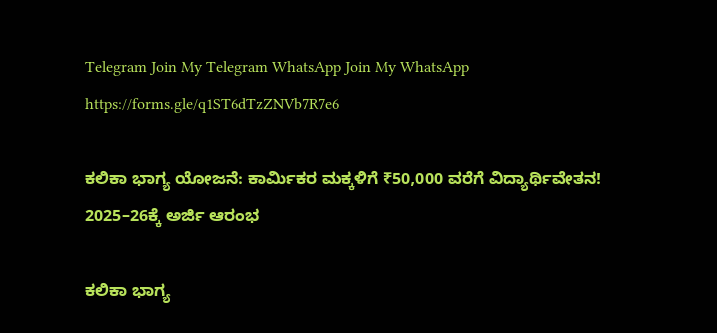Telegram Join My Telegram WhatsApp Join My WhatsApp
https://forms.gle/q1ST6dTzZNVb7R7e6

ಕಲಿಕಾ ಭಾಗ್ಯ ಯೋಜನೆ: ಕಾರ್ಮಿಕರ ಮಕ್ಕಳಿಗೆ ₹50,000 ವರೆಗೆ ವಿದ್ಯಾರ್ಥಿವೇತನ! 2025–26ಕ್ಕೆ ಅರ್ಜಿ ಆರಂಭ

ಕಲಿಕಾ ಭಾಗ್ಯ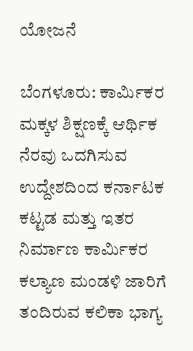ಯೋಜನೆ

ಬೆಂಗಳೂರು: ಕಾರ್ಮಿಕರ ಮಕ್ಕಳ ಶಿಕ್ಷಣಕ್ಕೆ ಆರ್ಥಿಕ ನೆರವು ಒದಗಿಸುವ ಉದ್ದೇಶದಿಂದ ಕರ್ನಾಟಕ ಕಟ್ಟಡ ಮತ್ತು ಇತರ ನಿರ್ಮಾಣ ಕಾರ್ಮಿಕರ ಕಲ್ಯಾಣ ಮಂಡಳಿ ಜಾರಿಗೆ ತಂದಿರುವ ಕಲಿಕಾ ಭಾಗ್ಯ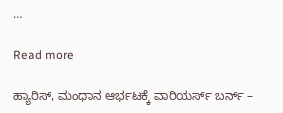…

Read more

ಹ್ಯಾರಿಸ್‌, ಮಂಧಾನ ಆರ್ಭಟಕ್ಕೆ ವಾರಿಯರ್ಸ್‌ ಬರ್ನ್‌ –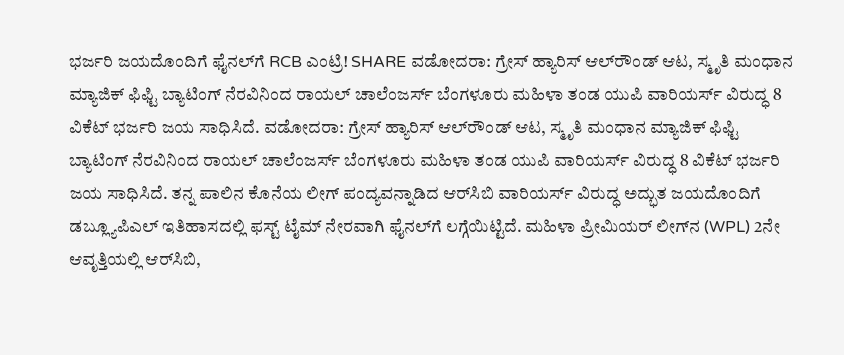ಭರ್ಜರಿ ಜಯದೊಂದಿಗೆ ಫೈನಲ್‌ಗೆ RCB ಎಂಟ್ರಿ! SHARE ವಡೋದರಾ: ಗ್ರೇಸ್‌ ಹ್ಯಾರಿಸ್‌ ಆಲ್‌ರೌಂಡ್‌ ಆಟ, ಸ್ಮೃತಿ ಮಂಧಾನ ಮ್ಯಾಜಿಕ್‌ ಫಿಫ್ಟಿ ಬ್ಯಾಟಿಂಗ್‌ ನೆರವಿನಿಂದ ರಾಯಲ್‌ ಚಾಲೆಂಜರ್ಸ್‌ ಬೆಂಗಳೂರು ಮಹಿಳಾ ತಂಡ ಯುಪಿ ವಾರಿಯರ್ಸ್‌ ವಿರುದ್ಧ 8 ವಿಕೆಟ್‌ ಭರ್ಜರಿ ಜಯ ಸಾಧಿಸಿದೆ. ವಡೋದರಾ: ಗ್ರೇಸ್‌ ಹ್ಯಾರಿಸ್‌ ಆಲ್‌ರೌಂಡ್‌ ಆಟ, ಸ್ಮೃತಿ ಮಂಧಾನ ಮ್ಯಾಜಿಕ್‌ ಫಿಫ್ಟಿ ಬ್ಯಾಟಿಂಗ್‌ ನೆರವಿನಿಂದ ರಾಯಲ್‌ ಚಾಲೆಂಜರ್ಸ್‌ ಬೆಂಗಳೂರು ಮಹಿಳಾ ತಂಡ ಯುಪಿ ವಾರಿಯರ್ಸ್‌ ವಿರುದ್ಧ 8 ವಿಕೆಟ್‌ ಭರ್ಜರಿ ಜಯ ಸಾಧಿಸಿದೆ. ತನ್ನ ಪಾಲಿನ ಕೊನೆಯ ಲೀಗ್‌ ಪಂದ್ಯವನ್ನಾಡಿದ ಆರ್‌ಸಿಬಿ ವಾರಿಯರ್ಸ್‌ ವಿರುದ್ಧ ಅದ್ಭುತ ಜಯದೊಂದಿಗೆ ಡಬ್ಲ್ಯೂಪಿಎಲ್‌ ಇತಿಹಾಸದಲ್ಲಿ ಫಸ್ಟ್‌ ಟೈಮ್‌ ನೇರವಾಗಿ ಫೈನಲ್‌ಗೆ ಲಗ್ಗೆಯಿಟ್ಟಿದೆ. ಮಹಿಳಾ ಪ್ರೀಮಿಯರ್‌ ಲೀಗ್‌ನ (WPL) 2ನೇ ಆವೃತ್ತಿಯಲ್ಲಿ ಆರ್‌ಸಿಬಿ,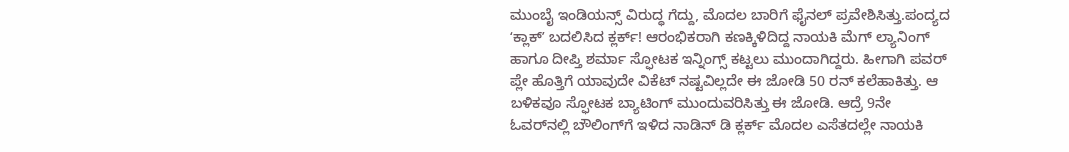ಮುಂಬೈ ಇಂಡಿಯನ್ಸ್‌ ವಿರುದ್ಧ ಗೆದ್ದು, ಮೊದಲ ಬಾರಿಗೆ ಫೈನಲ್‌ ಪ್ರವೇಶಿಸಿತ್ತು.ಪಂದ್ಯದ ʻಕ್ಲಾಕ್‌ʼ ಬದಲಿಸಿದ ಕ್ಲರ್ಕ್! ಆರಂಭಿಕರಾಗಿ ಕಣಕ್ಕಿಳಿದಿದ್ದ ನಾಯಕಿ ಮೆಗ್‌ ಲ್ಯಾನಿಂಗ್‌ ಹಾಗೂ ದೀಪ್ತಿ ಶರ್ಮಾ ಸ್ಫೋಟಕ ಇನ್ನಿಂಗ್ಸ್‌ ಕಟ್ಟಲು ಮುಂದಾಗಿದ್ದರು. ಹೀಗಾಗಿ ಪವರ್‌ ಪ್ಲೇ ಹೊತ್ತಿಗೆ ಯಾವುದೇ ವಿಕೆಟ್‌ ನಷ್ಟವಿಲ್ಲದೇ ಈ ಜೋಡಿ 50 ರನ್‌ ಕಲೆಹಾಕಿತ್ತು. ಆ ಬಳಿಕವೂ ಸ್ಫೋಟಕ ಬ್ಯಾಟಿಂಗ್‌ ಮುಂದುವರಿಸಿತ್ತು ಈ ಜೋಡಿ. ಆದ್ರೆ 9ನೇ ಓವರ್‌ನಲ್ಲಿ ಬೌಲಿಂಗ್‌ಗೆ ಇಳಿದ ನಾಡಿನ್ ಡಿ ಕ್ಲರ್ಕ್ ಮೊದಲ ಎಸೆತದಲ್ಲೇ ನಾಯಕಿ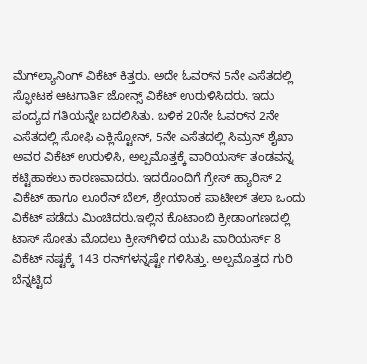ಮೆಗ್‌ಲ್ಯಾನಿಂಗ್‌ ವಿಕೆಟ್‌ ಕಿತ್ತರು. ಅದೇ ಓವರ್‌ನ 5ನೇ ಎಸೆತದಲ್ಲಿ ಸ್ಫೋಟಕ ಆಟಗಾರ್ತಿ ಜೋನ್ಸ್‌ ವಿಕೆಟ್‌ ಉರುಳಿಸಿದರು. ಇದು ಪಂದ್ಯದ ಗತಿಯನ್ನೇ ಬದಲಿಸಿತು. ಬಳಿಕ 20ನೇ ಓವರ್‌ನ 2ನೇ ಎಸೆತದಲ್ಲಿ ಸೋಫಿ ಎಕ್ಲಿಸ್ಟೋನ್‌, 5ನೇ ಎಸೆತದಲ್ಲಿ ಸಿಮ್ರನ್‌ ಶೈಖಾ ಅವರ ವಿಕೆಟ್‌ ಉರುಳಿಸಿ, ಅಲ್ಪಮೊತ್ತಕ್ಕೆ ವಾರಿಯರ್ಸ್‌ ತಂಡವನ್ನ ಕಟ್ಟಿಹಾಕಲು ಕಾರಣವಾದರು. ಇದರೊಂದಿಗೆ ಗ್ರೇಸ್‌ ಹ್ಯಾರಿಸ್‌ 2 ವಿಕೆಟ್‌ ಹಾಗೂ ಲೂರೆನ್‌ ಬೆಲ್‌, ಶ್ರೇಯಾಂಕ ಪಾಟೀಲ್‌ ತಲಾ ಒಂದು ವಿಕೆಟ್‌ ಪಡೆದು ಮಿಂಚಿದರು.ಇಲ್ಲಿನ ಕೊಟಾಂಬಿ ಕ್ರೀಡಾಂಗಣದಲ್ಲಿ ಟಾಸ್‌ ಸೋತು ಮೊದಲು ಕ್ರೀಸ್‌ಗಿಳಿದ ಯುಪಿ ವಾರಿಯರ್ಸ್‌ 8 ವಿಕೆಟ್‌ ನಷ್ಟಕ್ಕೆ 143 ರನ್‌ಗಳನ್ನಷ್ಟೇ ಗಳಿಸಿತ್ತು. ಅಲ್ಪಮೊತ್ತದ ಗುರಿ ಬೆನ್ನಟ್ಟಿದ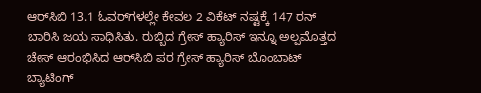ಆರ್‌ಸಿಬಿ 13.1 ಓವರ್‌ಗಳಲ್ಲೇ ಕೇವಲ 2 ವಿಕೆಟ್‌ ನಷ್ಟಕ್ಕೆ 147 ರನ್‌ ಬಾರಿಸಿ ಜಯ ಸಾಧಿಸಿತು. ರುಬ್ಬಿದ ಗ್ರೇಸ್‌ ಹ್ಯಾರಿಸ್‌ ಇನ್ನೂ ಅಲ್ಪಮೊತ್ತದ ಚೇಸ್‌ ಆರಂಭಿಸಿದ ಆರ್‌ಸಿಬಿ ಪರ ಗ್ರೇಸ್‌ ಹ್ಯಾರಿಸ್‌ ಬೊಂಬಾಟ್‌ ಬ್ಯಾಟಿಂಗ್‌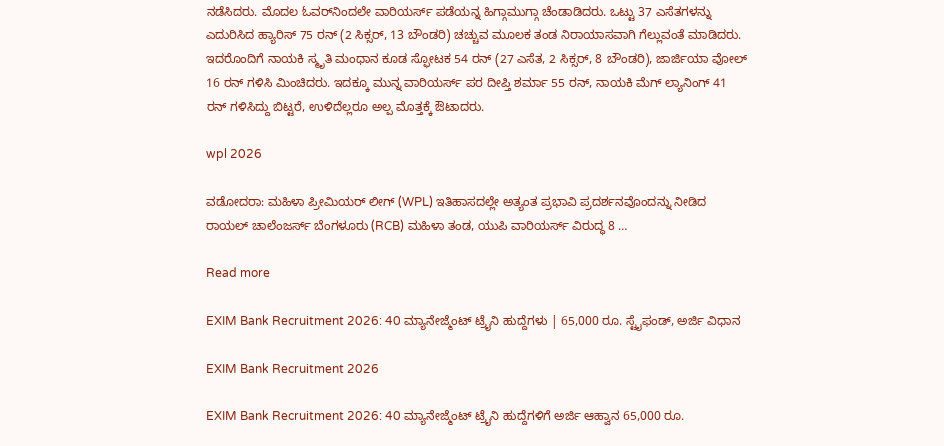ನಡೆಸಿದರು. ಮೊದಲ ಓವರ್‌ನಿಂದಲೇ ವಾರಿಯರ್ಸ್‌ ಪಡೆಯನ್ನ ಹಿಗ್ಗಾಮುಗ್ಗಾ ಚೆಂಡಾಡಿದರು. ಒಟ್ಟು 37 ಎಸೆತಗಳನ್ನು ಎದುರಿಸಿದ ಹ್ಯಾರಿಸ್‌ 75 ರನ್‌ (2 ಸಿಕ್ಸರ್‌, 13 ಬೌಂಡರಿ) ಚಚ್ಚುವ ಮೂಲಕ ತಂಡ ನಿರಾಯಾಸವಾಗಿ ಗೆಲ್ಲುವಂತೆ ಮಾಡಿದರು. ಇದರೊಂದಿಗೆ ನಾಯಕಿ ಸ್ಮೃತಿ ಮಂಧಾನ ಕೂಡ ಸ್ಫೋಟಕ 54 ರನ್‌ (27 ಎಸೆತ, 2 ಸಿಕ್ಸರ್‌, 8 ಬೌಂಡರಿ), ಜಾರ್ಜಿಯಾ ವೋಲ್‌ 16 ರನ್‌ ಗಳಿಸಿ ಮಿಂಚಿದರು. ಇದಕ್ಕೂ ಮುನ್ನ ವಾರಿಯರ್ಸ್‌ ಪರ ದೀಪ್ತಿ ಶರ್ಮಾ 55 ರನ್‌, ನಾಯಕಿ ಮೆಗ್‌ ಲ್ಯಾನಿಂಗ್‌ 41 ರನ್‌ ಗಳಿಸಿದ್ದು ಬಿಟ್ಟರೆ, ಉಳಿದೆಲ್ಲರೂ ಅಲ್ಪ ಮೊತ್ತಕ್ಕೆ ಔಟಾದರು.

wpl 2026

ವಡೋದರಾ: ಮಹಿಳಾ ಪ್ರೀಮಿಯರ್ ಲೀಗ್‌ (WPL) ಇತಿಹಾಸದಲ್ಲೇ ಅತ್ಯಂತ ಪ್ರಭಾವಿ ಪ್ರದರ್ಶನವೊಂದನ್ನು ನೀಡಿದ ರಾಯಲ್ ಚಾಲೆಂಜರ್ಸ್ ಬೆಂಗಳೂರು (RCB) ಮಹಿಳಾ ತಂಡ, ಯುಪಿ ವಾರಿಯರ್ಸ್ ವಿರುದ್ಧ 8 …

Read more

EXIM Bank Recruitment 2026: 40 ಮ್ಯಾನೇಜ್ಮೆಂಟ್ ಟ್ರೈನಿ ಹುದ್ದೆಗಳು | 65,000 ರೂ. ಸ್ಟೈಫಂಡ್, ಅರ್ಜಿ ವಿಧಾನ

EXIM Bank Recruitment 2026

EXIM Bank Recruitment 2026: 40 ಮ್ಯಾನೇಜ್ಮೆಂಟ್ ಟ್ರೈನಿ ಹುದ್ದೆಗಳಿಗೆ ಅರ್ಜಿ ಆಹ್ವಾನ 65,000 ರೂ.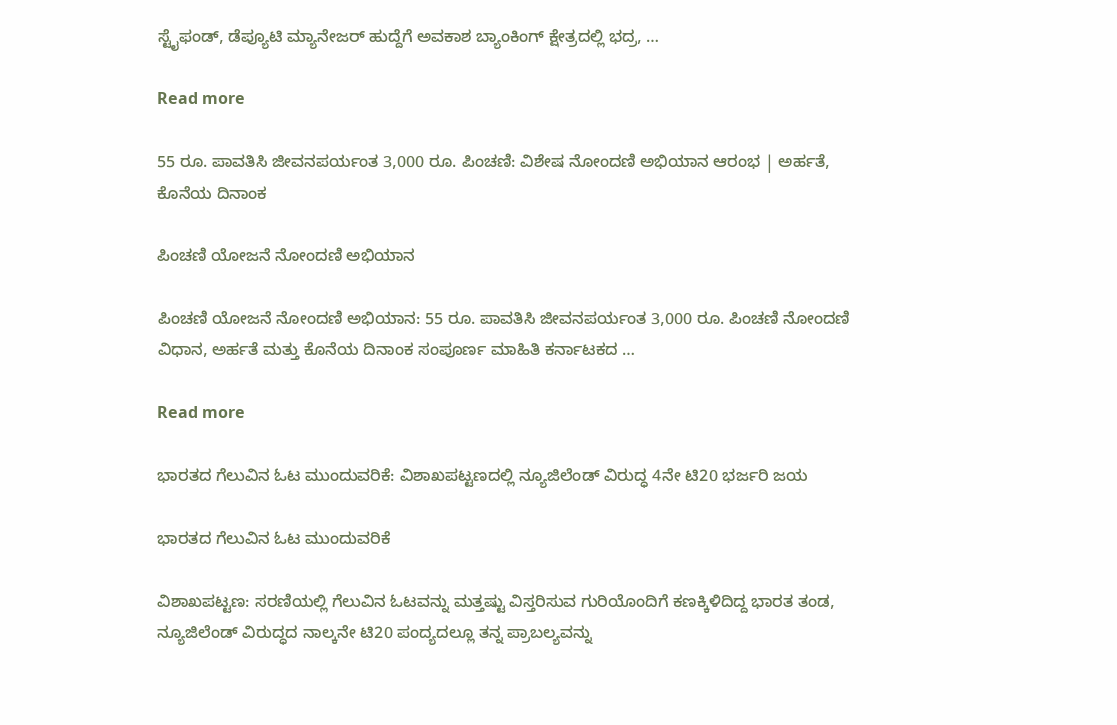ಸ್ಟೈಫಂಡ್, ಡೆಪ್ಯೂಟಿ ಮ್ಯಾನೇಜರ್ ಹುದ್ದೆಗೆ ಅವಕಾಶ ಬ್ಯಾಂಕಿಂಗ್ ಕ್ಷೇತ್ರದಲ್ಲಿ ಭದ್ರ, …

Read more

55 ರೂ. ಪಾವತಿಸಿ ಜೀವನಪರ್ಯಂತ 3,000 ರೂ. ಪಿಂಚಣಿ: ವಿಶೇಷ ನೋಂದಣಿ ಅಭಿಯಾನ ಆರಂಭ | ಅರ್ಹತೆ, ಕೊನೆಯ ದಿನಾಂಕ

ಪಿಂಚಣಿ ಯೋಜನೆ ನೋಂದಣಿ ಅಭಿಯಾನ

ಪಿಂಚಣಿ ಯೋಜನೆ ನೋಂದಣಿ ಅಭಿಯಾನ: 55 ರೂ. ಪಾವತಿಸಿ ಜೀವನಪರ್ಯಂತ 3,000 ರೂ. ಪಿಂಚಣಿ ನೋಂದಣಿ ವಿಧಾನ, ಅರ್ಹತೆ ಮತ್ತು ಕೊನೆಯ ದಿನಾಂಕ ಸಂಪೂರ್ಣ ಮಾಹಿತಿ ಕರ್ನಾಟಕದ …

Read more

ಭಾರತದ ಗೆಲುವಿನ ಓಟ ಮುಂದುವರಿಕೆ: ವಿಶಾಖಪಟ್ಟಣದಲ್ಲಿ ನ್ಯೂಜಿಲೆಂಡ್ ವಿರುದ್ಧ 4ನೇ ಟಿ20 ಭರ್ಜರಿ ಜಯ

ಭಾರತದ ಗೆಲುವಿನ ಓಟ ಮುಂದುವರಿಕೆ

ವಿಶಾಖಪಟ್ಟಣ: ಸರಣಿಯಲ್ಲಿ ಗೆಲುವಿನ ಓಟವನ್ನು ಮತ್ತಷ್ಟು ವಿಸ್ತರಿಸುವ ಗುರಿಯೊಂದಿಗೆ ಕಣಕ್ಕಿಳಿದಿದ್ದ ಭಾರತ ತಂಡ, ನ್ಯೂಜಿಲೆಂಡ್ ವಿರುದ್ಧದ ನಾಲ್ಕನೇ ಟಿ20 ಪಂದ್ಯದಲ್ಲೂ ತನ್ನ ಪ್ರಾಬಲ್ಯವನ್ನು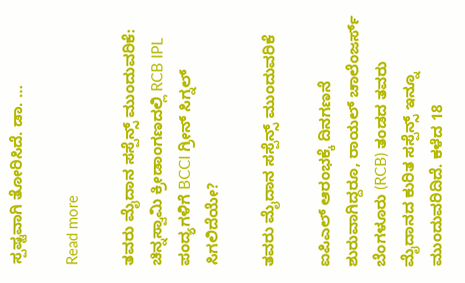ಸ್ಪಷ್ಟವಾಗಿ ತೋರಿಸಿದೆ. ಡಾ. …

Read more

ತವರು ಮೈದಾನ ಸಸ್ಪೆನ್ಸ್ ಮುಂದುವರಿಕೆ: ಚಿನ್ನಸ್ವಾಮಿ ಕ್ರೀಡಾಂಗಣದಲ್ಲಿ RCB IPL ಪಂದ್ಯಗಳಿಗೆ BCCI ಗ್ರೀನ್ ಸಿಗ್ನಲ್ ಸಿಗಲಿದೆಯೇ?

ತವರು ಮೈದಾನ ಸಸ್ಪೆನ್ಸ್ ಮುಂದುವರಿಕೆ

ಐಪಿಎಲ್ ಆರಂಭಕ್ಕೆ ದಿನಗಣನೆ ಶುರುವಾಗಿದ್ದರೂ, ರಾಯಲ್ ಚಾಲೆಂಜರ್ಸ್ ಬೆಂಗಳೂರು (RCB) ತಂಡದ ತವರು ಮೈದಾನದ ಕುರಿತ ಸಸ್ಪೆನ್ಸ್ ಇನ್ನೂ ಮುಂದುವರಿದಿದೆ. ಕಳೆದ 18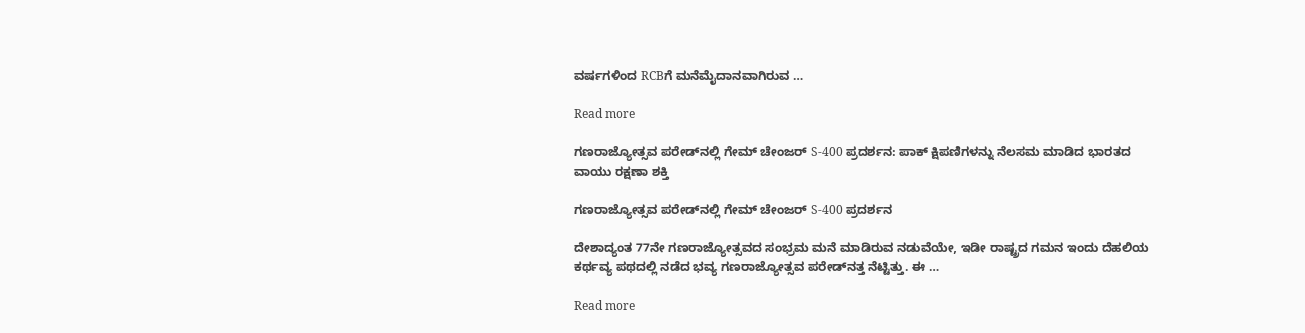ವರ್ಷಗಳಿಂದ RCBಗೆ ಮನೆಮೈದಾನವಾಗಿರುವ …

Read more

ಗಣರಾಜ್ಯೋತ್ಸವ ಪರೇಡ್‌ನಲ್ಲಿ ಗೇಮ್‌ ಚೇಂಜರ್ S-400 ಪ್ರದರ್ಶನ: ಪಾಕ್ ಕ್ಷಿಪಣಿಗಳನ್ನು ನೆಲಸಮ ಮಾಡಿದ ಭಾರತದ ವಾಯು ರಕ್ಷಣಾ ಶಕ್ತಿ

ಗಣರಾಜ್ಯೋತ್ಸವ ಪರೇಡ್‌ನಲ್ಲಿ ಗೇಮ್‌ ಚೇಂಜರ್ S-400 ಪ್ರದರ್ಶನ

ದೇಶಾದ್ಯಂತ 77ನೇ ಗಣರಾಜ್ಯೋತ್ಸವದ ಸಂಭ್ರಮ ಮನೆ ಮಾಡಿರುವ ನಡುವೆಯೇ, ಇಡೀ ರಾಷ್ಟ್ರದ ಗಮನ ಇಂದು ದೆಹಲಿಯ ಕರ್ಥವ್ಯ ಪಥದಲ್ಲಿ ನಡೆದ ಭವ್ಯ ಗಣರಾಜ್ಯೋತ್ಸವ ಪರೇಡ್‌ನತ್ತ ನೆಟ್ಟಿತ್ತು. ಈ …

Read more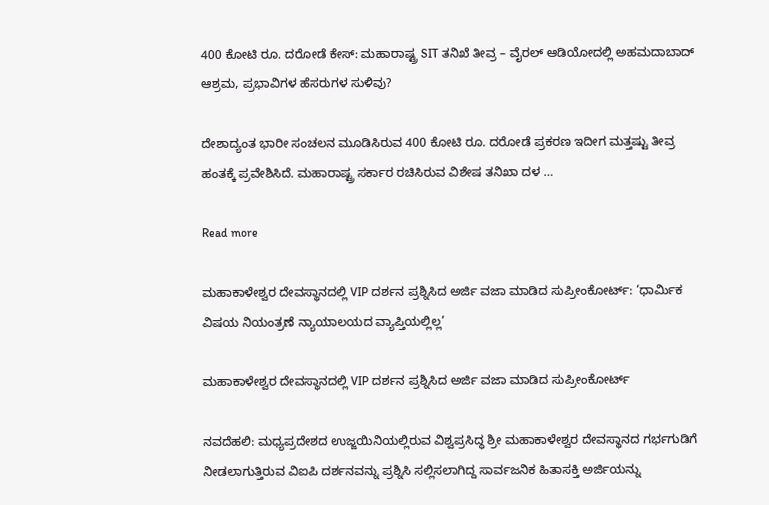400 ಕೋಟಿ ರೂ. ದರೋಡೆ ಕೇಸ್: ಮಹಾರಾಷ್ಟ್ರ SIT ತನಿಖೆ ತೀವ್ರ – ವೈರಲ್ ಆಡಿಯೋದಲ್ಲಿ ಅಹಮದಾಬಾದ್ ಆಶ್ರಮ, ಪ್ರಭಾವಿಗಳ ಹೆಸರುಗಳ ಸುಳಿವು?

ದೇಶಾದ್ಯಂತ ಭಾರೀ ಸಂಚಲನ ಮೂಡಿಸಿರುವ 400 ಕೋಟಿ ರೂ. ದರೋಡೆ ಪ್ರಕರಣ ಇದೀಗ ಮತ್ತಷ್ಟು ತೀವ್ರ ಹಂತಕ್ಕೆ ಪ್ರವೇಶಿಸಿದೆ. ಮಹಾರಾಷ್ಟ್ರ ಸರ್ಕಾರ ರಚಿಸಿರುವ ವಿಶೇಷ ತನಿಖಾ ದಳ …

Read more

ಮಹಾಕಾಳೇಶ್ವರ ದೇವಸ್ಥಾನದಲ್ಲಿ VIP ದರ್ಶನ ಪ್ರಶ್ನಿಸಿದ ಅರ್ಜಿ ವಜಾ ಮಾಡಿದ ಸುಪ್ರೀಂಕೋರ್ಟ್: ‘ಧಾರ್ಮಿಕ ವಿಷಯ ನಿಯಂತ್ರಣೆ ನ್ಯಾಯಾಲಯದ ವ್ಯಾಪ್ತಿಯಲ್ಲಿಲ್ಲ’

ಮಹಾಕಾಳೇಶ್ವರ ದೇವಸ್ಥಾನದಲ್ಲಿ VIP ದರ್ಶನ ಪ್ರಶ್ನಿಸಿದ ಅರ್ಜಿ ವಜಾ ಮಾಡಿದ ಸುಪ್ರೀಂಕೋರ್ಟ್

ನವದೆಹಲಿ: ಮಧ್ಯಪ್ರದೇಶದ ಉಜ್ಜಯಿನಿಯಲ್ಲಿರುವ ವಿಶ್ವಪ್ರಸಿದ್ಧ ಶ್ರೀ ಮಹಾಕಾಳೇಶ್ವರ ದೇವಸ್ಥಾನದ ಗರ್ಭಗುಡಿಗೆ ನೀಡಲಾಗುತ್ತಿರುವ ವಿಐಪಿ ದರ್ಶನವನ್ನು ಪ್ರಶ್ನಿಸಿ ಸಲ್ಲಿಸಲಾಗಿದ್ದ ಸಾರ್ವಜನಿಕ ಹಿತಾಸಕ್ತಿ ಅರ್ಜಿಯನ್ನು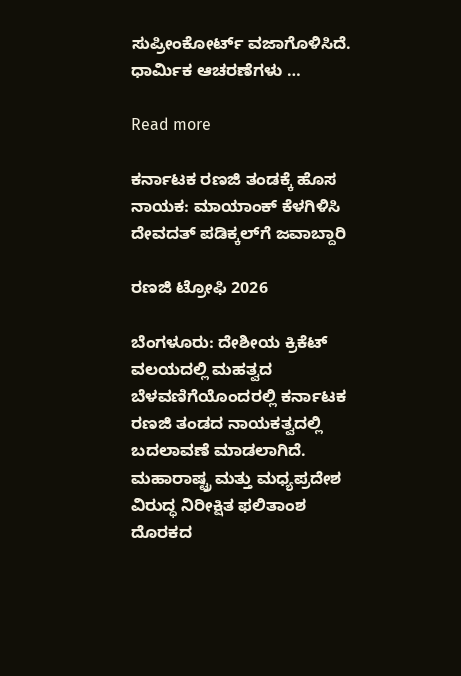ಸುಪ್ರೀಂಕೋರ್ಟ್ ವಜಾಗೊಳಿಸಿದೆ. ಧಾರ್ಮಿಕ ಆಚರಣೆಗಳು …

Read more

ಕರ್ನಾಟಕ ರಣಜಿ ತಂಡಕ್ಕೆ ಹೊಸ ನಾಯಕ: ಮಾಯಾಂಕ್ ಕೆಳಗಿಳಿಸಿ ದೇವದತ್ ಪಡಿಕ್ಕಲ್‌ಗೆ ಜವಾಬ್ದಾರಿ

ರಣಜಿ ಟ್ರೋಫಿ 2026

ಬೆಂಗಳೂರು: ದೇಶೀಯ ಕ್ರಿಕೆಟ್ ವಲಯದಲ್ಲಿ ಮಹತ್ವದ ಬೆಳವಣಿಗೆಯೊಂದರಲ್ಲಿ ಕರ್ನಾಟಕ ರಣಜಿ ತಂಡದ ನಾಯಕತ್ವದಲ್ಲಿ ಬದಲಾವಣೆ ಮಾಡಲಾಗಿದೆ. ಮಹಾರಾಷ್ಟ್ರ ಮತ್ತು ಮಧ್ಯಪ್ರದೇಶ ವಿರುದ್ಧ ನಿರೀಕ್ಷಿತ ಫಲಿತಾಂಶ ದೊರಕದ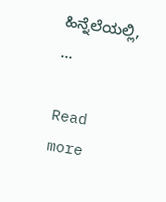ಹಿನ್ನೆಲೆಯಲ್ಲಿ, …

Read more